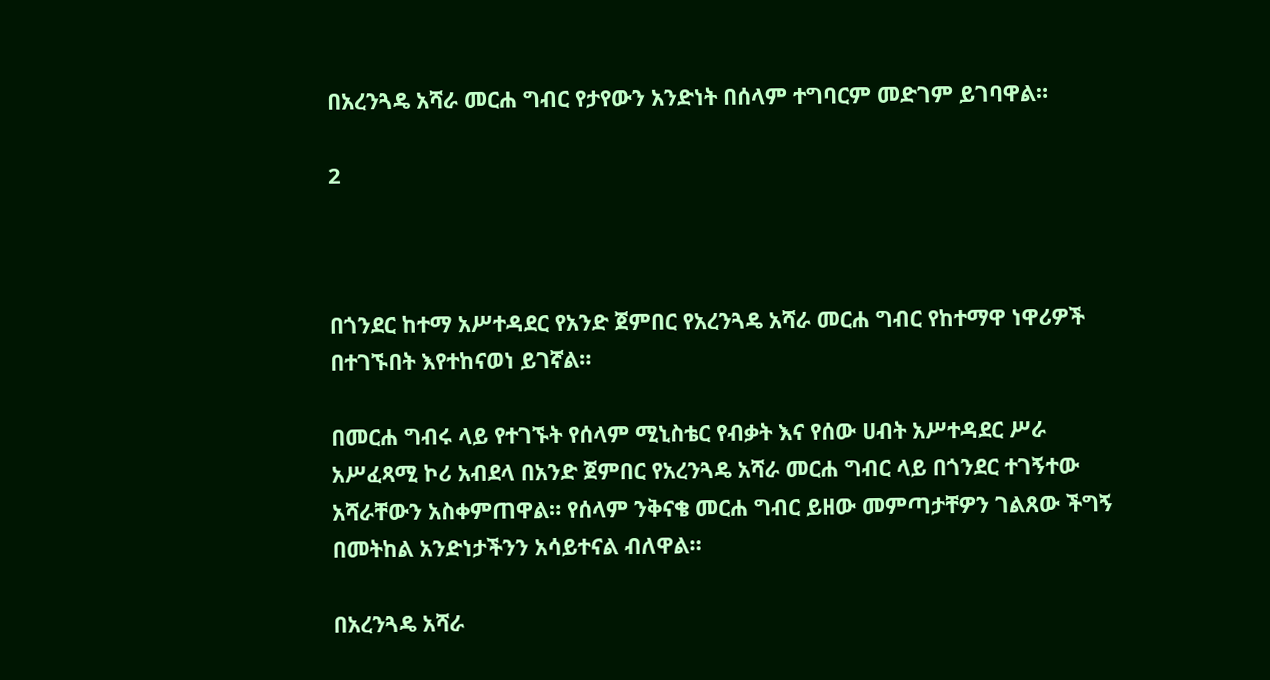በአረንጓዴ አሻራ መርሐ ግብር የታየውን አንድነት በሰላም ተግባርም መድገም ይገባዋል።

2



በጎንደር ከተማ አሥተዳደር የአንድ ጀምበር የአረንጓዴ አሻራ መርሐ ግብር የከተማዋ ነዋሪዎች በተገኙበት እየተከናወነ ይገኛል።

በመርሐ ግብሩ ላይ የተገኙት የሰላም ሚኒስቴር የብቃት እና የሰው ሀብት አሥተዳደር ሥራ አሥፈጻሚ ኮሪ አብደላ በአንድ ጀምበር የአረንጓዴ አሻራ መርሐ ግብር ላይ በጎንደር ተገኝተው አሻራቸውን አስቀምጠዋል። የሰላም ንቅናቄ መርሐ ግብር ይዘው መምጣታቸዎን ገልጸው ችግኝ በመትከል አንድነታችንን አሳይተናል ብለዋል።

በአረንጓዴ አሻራ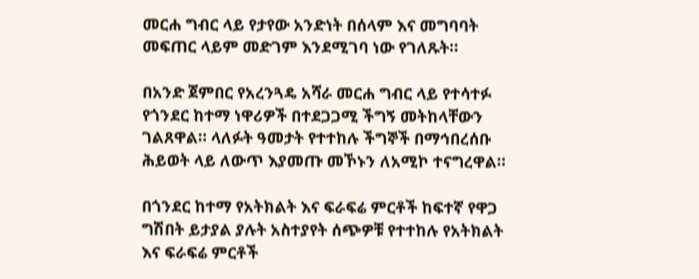መርሐ ግብር ላይ የታየው አንድነት በሰላም እና መግባባት መፍጠር ላይም መድገም እንደሚገባ ነው የገለጹት።

በአንድ ጀምበር የአረንጓዴ አሻራ መርሐ ግብር ላይ የተሳተፉ የጎንደር ከተማ ነዋሪዎች በተደጋጋሚ ችግኝ መትከላቸውን ገልጸዋል። ላለፉት ዓመታት የተተከሉ ችግኞች በማኅበረሰቡ ሕይወት ላይ ለውጥ እያመጡ መኾኑን ለአሚኮ ተናግረዋል።

በጎንደር ከተማ የአትክልት እና ፍራፍሬ ምርቶች ከፍተኛ የዋጋ ግሽበት ይታያል ያሉት አስተያየት ሰጭዎቹ የተተከሉ የአትክልት እና ፍራፍሬ ምርቶች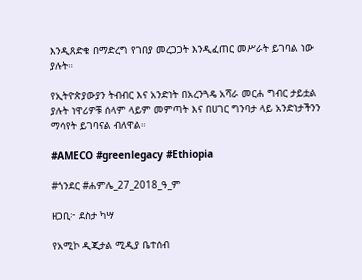እንዲጸድቁ በማድረግ የገበያ መረጋጋት እንዲፈጠር መሥራት ይገባል ነው ያሉት።

የኢትዮጵያውያን ትብብር እና አንድነት በአረንጓዴ አሻራ መርሐ ግብር ታይቷል ያሉት ነዋሪዎቹ ሰላም ላይም መምጣት እና በሀገር ግንባታ ላይ አንድነታችንን ማሳየት ይገባናል ብለዋል።

#AMECO #greenlegacy #Ethiopia

#ጎንደር #ሐምሌ_27_2018_ዓ_ም

ዘጋቢ፦ ደስታ ካሣ

የአሚኮ ዲጂታል ሚዲያ ቤተሰብ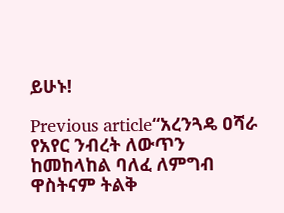ይሁኑ!

Previous article“አረንጓዴ ዐሻራ የአየር ንብረት ለውጥን ከመከላከል ባለፈ ለምግብ ዋስትናም ትልቅ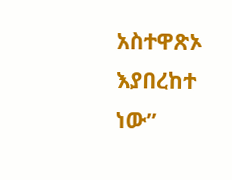አስተዋጽኦ እያበረከተ ነው”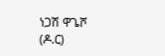ነጋሽ ዋጌሾ (ዶ.ር)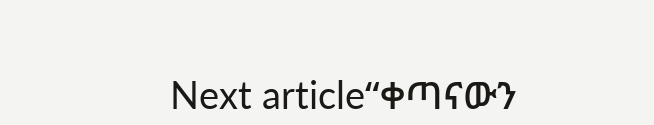Next article“ቀጣናውን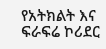የአትክልት እና ፍራፍሬ ኮሪደር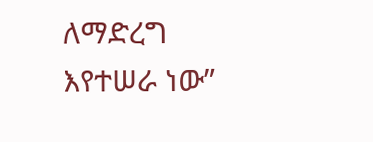ለማድረግ እየተሠራ ነው”